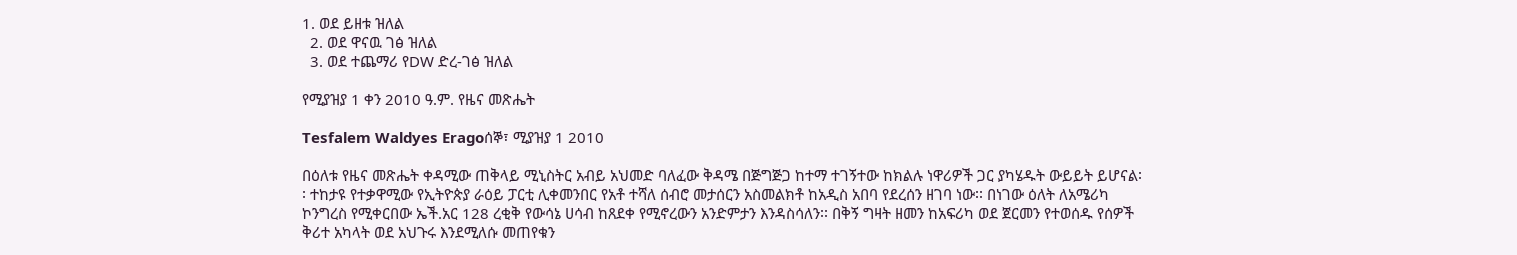1. ወደ ይዘቱ ዝለል
  2. ወደ ዋናዉ ገፅ ዝለል
  3. ወደ ተጨማሪ የDW ድረ-ገፅ ዝለል

የሚያዝያ 1 ቀን 2010 ዓ.ም. የዜና መጽሔት

Tesfalem Waldyes Eragoሰኞ፣ ሚያዝያ 1 2010

በዕለቱ የዜና መጽሔት ቀዳሚው ጠቅላይ ሚኒስትር አብይ አህመድ ባለፈው ቅዳሜ በጅግጅጋ ከተማ ተገኝተው ከክልሉ ነዋሪዎች ጋር ያካሄዱት ውይይት ይሆናል፡፡ ተከታዩ የተቃዋሚው የኢትዮጵያ ራዕይ ፓርቲ ሊቀመንበር የአቶ ተሻለ ሰብሮ መታሰርን አስመልክቶ ከአዲስ አበባ የደረሰን ዘገባ ነው፡፡ በነገው ዕለት ለአሜሪካ ኮንግረስ የሚቀርበው ኤች.አር 128 ረቂቅ የውሳኔ ሀሳብ ከጸደቀ የሚኖረውን አንድምታን እንዳስሳለን፡፡ በቅኝ ግዛት ዘመን ከአፍሪካ ወደ ጀርመን የተወሰዱ የሰዎች ቅሪተ አካላት ወደ አህጉሩ እንደሚለሱ መጠየቁን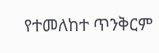የተመለከተ ጥንቅርም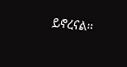ይኖረናል፡፡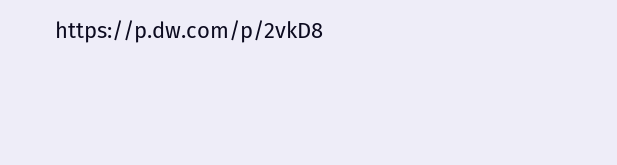https://p.dw.com/p/2vkD8